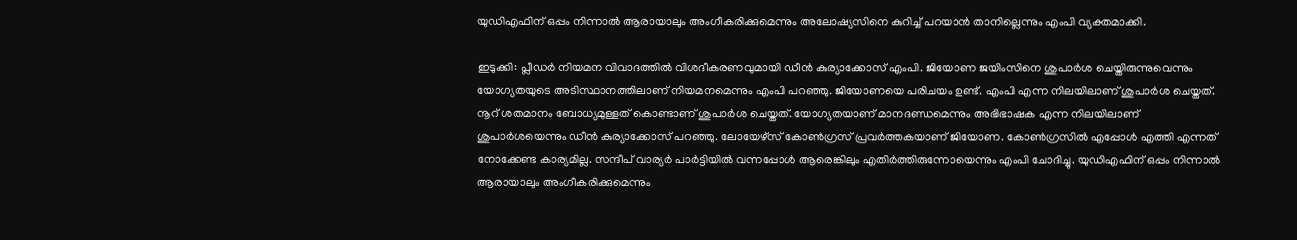യുഡിഎഫിന് ഒപ്പം നിന്നാൽ ആരായാലും അംഗീകരിക്കുമെന്നും അലോഷ്യസിനെ കുറിച്ച് പറയാൻ താനില്ലെന്നും എംപി വ്യക്തമാക്കി.

ഇടുക്കി: പ്ലീഡർ നിയമന വിവാദത്തിൽ വിശദീകരണവുമായി ഡീൻ കുര്യാക്കോസ് എംപി. ജിയോണ ജയിംസിനെ ശുപാർശ ചെയ്തിരുന്നുവെന്നും യോഗ്യതയുടെ അടിസ്ഥാനത്തിലാണ് നിയമനമെന്നും എംപി പറഞ്ഞു. ജിയോണയെ പരിചയം ഉണ്ട്. എംപി എന്ന നിലയിലാണ് ശുപാർശ ചെയ്തത്. നൂറ് ശതമാനം ബോധ്യമുള്ളത് കൊണ്ടാണ് ശുപാർശ ചെയ്തത്. യോഗ്യതയാണ് മാനദണ്ഡമെന്നും അഭിഭാഷക എന്ന നിലയിലാണ് ശുപാർശയെന്നും ഡീൻ കുര്യാക്കോസ് പറഞ്ഞു. ലോയേഴ്സ് കോൺഗ്രസ്‌ പ്രവർത്തകയാണ് ജിയോണ. കോൺഗ്രസിൽ എപ്പോൾ എത്തി എന്നത് നോക്കേണ്ട കാര്യമില്ല. സന്ദീപ് വാര്യർ പാർട്ടിയിൽ വന്നപ്പോൾ ആരെങ്കിലും എതിർത്തിരുന്നോയെന്നും എംപി ചോദിച്ചു. യുഡിഎഫിന് ഒപ്പം നിന്നാൽ ആരായാലും അംഗീകരിക്കുമെന്നും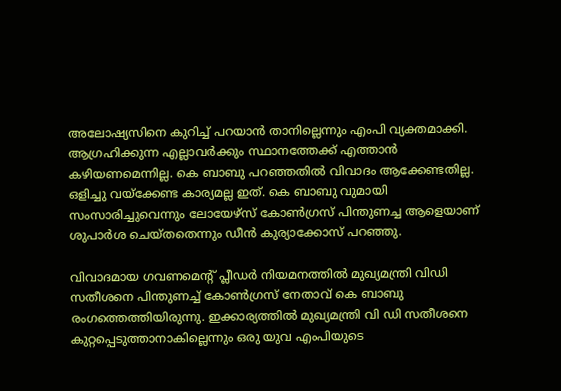അലോഷ്യസിനെ കുറിച്ച് പറയാൻ താനില്ലെന്നും എംപി വ്യക്തമാക്കി. ആഗ്രഹിക്കുന്ന എല്ലാവർക്കും സ്ഥാനത്തേക്ക് എത്താൻ കഴിയണമെന്നില്ല. കെ ബാബു പറഞ്ഞതിൽ വിവാദം ആക്കേണ്ടതില്ല. ഒളിച്ചു വയ്ക്കേണ്ട കാര്യമല്ല ഇത്‌. കെ ബാബു വുമായി സംസാരിച്ചുവെന്നും ലോയേഴ്സ് കോൺഗ്രസ്‌ പിന്തുണച്ച ആളെയാണ് ശുപാർശ ചെയ്തതെന്നും ഡീന്‍ കുര്യാക്കോസ് പറഞ്ഞു.

വിവാദമായ ഗവണമെൻ്റ് പ്ലീഡര്‍ നിയമനത്തിൽ മുഖ്യമന്ത്രി വിഡി സതീശനെ പിന്തുണച്ച് കോൺഗ്രസ് നേതാവ് കെ ബാബു രംഗത്തെത്തിയിരുന്നു. ഇക്കാര്യത്തിൽ മുഖ്യമന്ത്രി വി ഡി സതീശനെ കുറ്റപ്പെടുത്താനാകില്ലെന്നും ഒരു യുവ എംപിയുടെ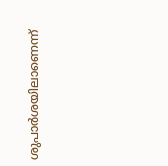ശുപാര്‍ശയിലാണെന്ന്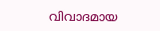വിവാദമായ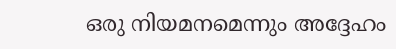ഒരു നിയമനമെന്നും അദ്ദേഹം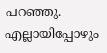പറഞ്ഞു. എല്ലായിപ്പോഴും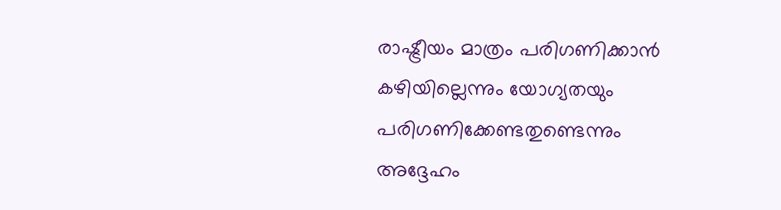രാഷ്ട്രീയം മാത്രം പരിഗണിക്കാൻ കഴിയില്ലെന്നും യോഗ്യതയും പരിഗണിക്കേണ്ടതുണ്ടെന്നും അദ്ദേഹം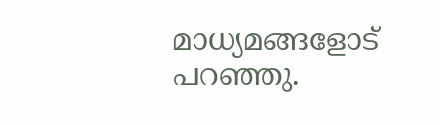മാധ്യമങ്ങളോട് പറഞ്ഞു.